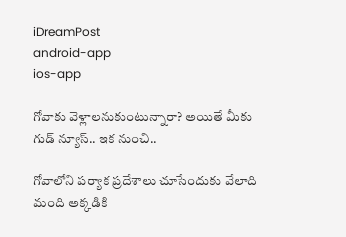iDreamPost
android-app
ios-app

గోవాకు వెళ్లాలనుకుంటున్నారా? అయితే మీకు గుడ్ న్యూస్.. ఇక నుంచి..

గోవాలోని పర్యాక ప్రదేశాలు చూసేందుకు వేలాది మంది అక్కడికి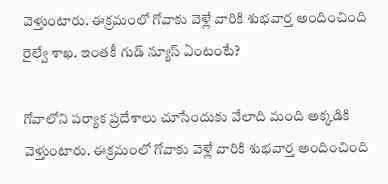వెళ్తుంటారు. ఈక్రమంలో గోవాకు వెళ్లే వారికి శుభవార్త అందించింది రైల్వే శాఖ. ఇంతకీ గుడ్ న్యూస్ ఏంటంటే?

గోవాలోని పర్యాక ప్రదేశాలు చూసేందుకు వేలాది మంది అక్కడికి వెళ్తుంటారు. ఈక్రమంలో గోవాకు వెళ్లే వారికి శుభవార్త అందించింది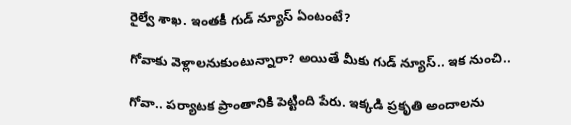రైల్వే శాఖ. ఇంతకీ గుడ్ న్యూస్ ఏంటంటే?

గోవాకు వెళ్లాలనుకుంటున్నారా? అయితే మీకు గుడ్ న్యూస్.. ఇక నుంచి..

గోవా.. పర్యాటక ప్రాంతానికి పెట్టింది పేరు. ఇక్కడి ప్రకృతి అందాలను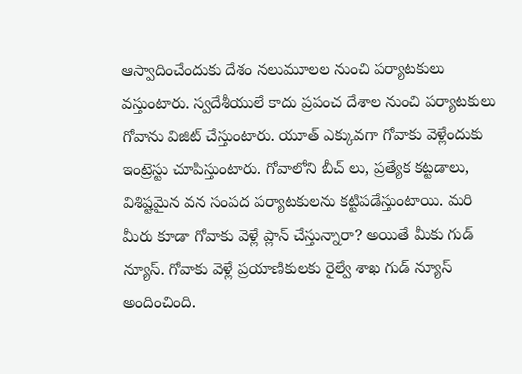ఆస్వాదించేందుకు దేశం నలుమూలల నుంచి పర్యాటకులు వస్తుంటారు. స్వదేశీయులే కాదు ప్రపంచ దేశాల నుంచి పర్యాటకులు గోవాను విజిట్ చేస్తుంటారు. యూత్ ఎక్కువగా గోవాకు వెళ్లేందుకు ఇంట్రెస్టు చూపిస్తుంటారు. గోవాలోని బీచ్ లు, ప్రత్యేక కట్టడాలు, విశిష్టమైన వన సంపద పర్యాటకులను కట్టిపడేస్తుంటాయి. మరి మీరు కూడా గోవాకు వెళ్లే ప్లాన్ చేస్తున్నారా? అయితే మీకు గుడ్ న్యూస్. గోవాకు వెళ్లే ప్రయాణికులకు రైల్వే శాఖ గుడ్ న్యూస్ అందించింది.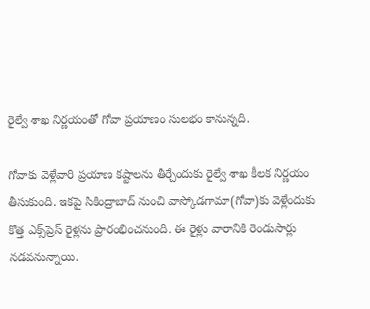రైల్వే శాఖ నిర్ణయంతో గోవా ప్రయాణం సులభం కానున్నది.

గోవాకు వెళ్లేవారి ప్రయాణ కష్టాలను తీర్చేందుకు రైల్వే శాఖ కీలక నిర్ణయం తీసుకుంది. ఇకపై సికింద్రాబాద్‌ నుంచి వాస్కోడగామా(గోవా)కు వెళ్లేందుకు కొత్త ఎక్స్‌ప్రెస్ రైళ్లను ప్రారంభించనుంది. ఈ రైళ్లు వారానికి రెండుసార్లు నడవనున్నాయి.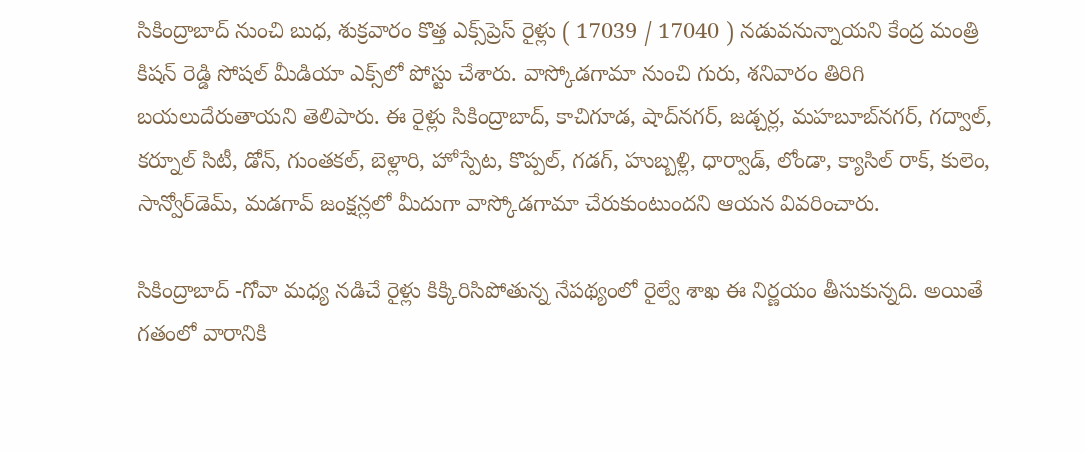సికింద్రాబాద్‌ నుంచి బుధ, శుక్రవారం కొత్త ఎక్స్‌ప్రెస్‌ రైళ్లు ( 17039 / 17040 ) నడువనున్నాయని కేంద్ర మంత్రి కిషన్‌ రెడ్డి సోషల్ మీడియా ఎక్స్‌లో పోస్టు చేశారు. వాస్కోడగామా నుంచి గురు, శనివారం తిరిగి బయలుదేరుతాయని తెలిపారు. ఈ రైళ్లు సికింద్రాబాద్, కాచిగూడ, షాద్‌నగర్, జడ్చర్ల, మహబూబ్‌నగర్, గద్వాల్, కర్నూల్ సిటీ, డోన్, గుంతకల్, బెళ్లారి, హోస్పేట, కొప్పల్, గడగ్, హుబ్బళ్లి, ధార్వాడ్, లోండా, క్యాసిల్ రాక్, కులెం, సాన్వోర్‌డెమ్, మడగావ్ జంక్షన్లలో మీదుగా వాస్కోడగామా చేరుకుంటుందని ఆయన వివరించారు.

సికింద్రాబాద్ -గోవా మధ్య నడిచే రైళ్లు కిక్కిరిసిపోతున్న నేపథ్యంలో రైల్వే శాఖ ఈ నిర్ణయం తీసుకున్నది. అయితే గతంలో వారానికి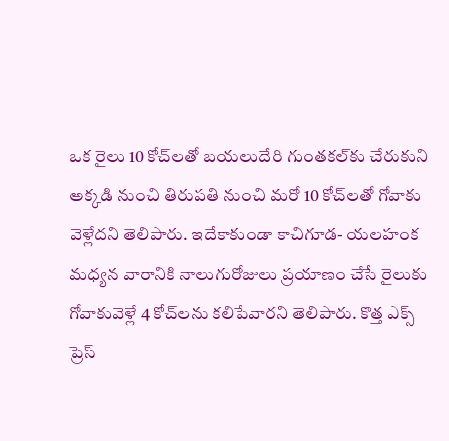ఒక రైలు 10 కోచ్‌లతో బయలుదేరి గుంతకల్‌కు చేరుకుని అక్కడి నుంచి తిరుపతి నుంచి మరో 10 కోచ్‌లతో గోవాకు వెళ్లేదని తెలిపారు. ఇదేకాకుండా కాచిగూడ- యలహంక మధ్యన వారానికి నాలుగురోజులు ప్రయాణం చేసే రైలుకు గోవాకువెళ్లే 4 కోచ్‌లను కలిపేవారని తెలిపారు. కొత్త ఎక్స్ ప్రెస్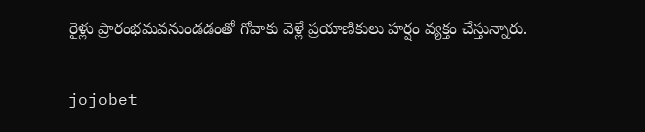రైళ్లు ప్రారంభమవనుండడంతో గోవాకు వెళ్లే ప్రయాణికులు హర్షం వ్యక్తం చేస్తున్నారు.

jojobet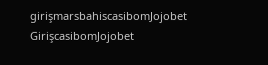girişmarsbahiscasibomJojobet GirişcasibomJojobet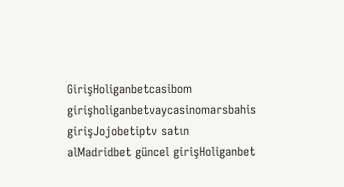GirişHoliganbetcasibom girişholiganbetvaycasinomarsbahis girişJojobetiptv satın alMadridbet güncel girişHoliganbet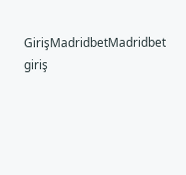GirişMadridbetMadridbet giriş